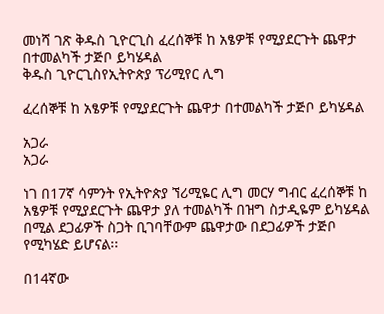መነሻ ገጽ ቅዱስ ጊዮርጊስ ፈረሰኞቹ ከ አፄዎቹ የሚያደርጉት ጨዋታ በተመልካች ታጅቦ ይካሄዳል
ቅዱስ ጊዮርጊስየኢትዮጵያ ፕሪሚየር ሊግ

ፈረሰኞቹ ከ አፄዎቹ የሚያደርጉት ጨዋታ በተመልካች ታጅቦ ይካሄዳል

አጋራ
አጋራ

ነገ በ17ኛ ሳምንት የኢትዮጵያ ኘሪሚዬር ሊግ መርሃ ግብር ፈረሰኞቹ ከ አፄዎቹ የሚያደርጉት ጨዋታ ያለ ተመልካች በዝግ ስታዲዬም ይካሄዳል በሚል ደጋፊዎች ስጋት ቢገባቸውም ጨዋታው በደጋፊዎች ታጅቦ የሚካሄድ ይሆናል፡፡

በ14ኛው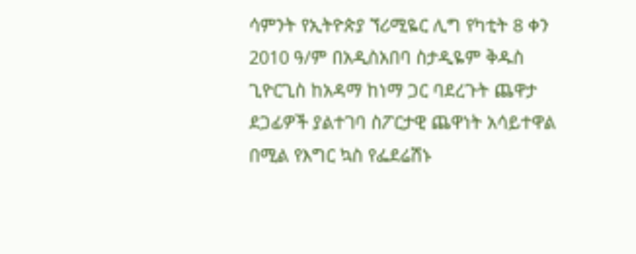ሳምንት የኢትዮጵያ ኘሪሚዬር ሊግ የካቲት 8 ቀን 2010 ዓ/ም በአዲስአበባ ስታዲዬም ቅዱስ ጊዮርጊስ ከአዳማ ከነማ ጋር ባደረጉት ጨዋታ ደጋፊዎች ያልተገባ ስፖርታዊ ጨዋነት አሳይተዋል በሚል የእግር ኳስ የፌደሬሽኑ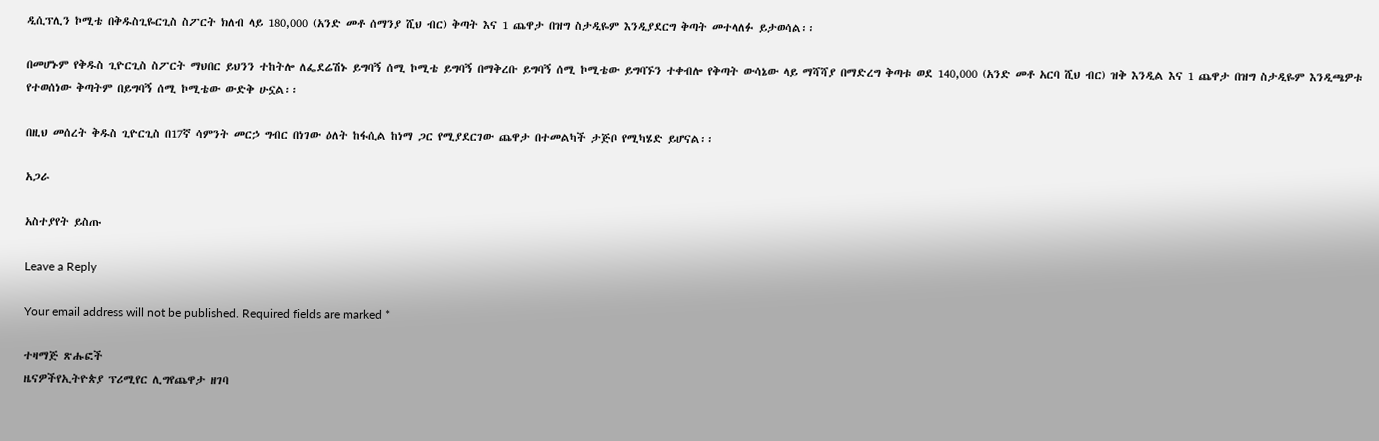ዲሲፕሊን ኮሚቴ በቅዱስጊዬርጊስ ስፖርት ክለብ ላይ 180,000 (አንድ መቶ ሰማንያ ሺህ ብር) ቅጣት እና 1 ጨዋታ በዝግ ስታዲዬም እንዲያደርግ ቅጣት መተላለፉ ይታወሳል፡፡

በመሆኑም የቅዱስ ጊዮርጊስ ስፖርት ማህበር ይህንን ተከትሎ ለፌደሬሽኑ ይግባኝ ሰሚ ኮሚቴ ይግባኝ በማቅረቡ ይግባኝ ሰሚ ኮሚቴው ይግባኙን ተቀብሎ የቅጣት ውሳኔው ላይ ማሻሻያ በማድረግ ቅጣቱ ወደ 140,000 (አንድ መቶ አርባ ሺህ ብር) ዝቅ እንዲል እና 1 ጨዋታ በዝግ ስታዲዬም እንዲጫዎቱ የተወሰነው ቅጣትም በይግባኝ ሰሚ ኮሚቴው ውድቅ ሁኗል፡፡

በዚህ መሰረት ቅዱስ ጊዮርጊስ በ17ኛ ሳምንት መርኃ ግብር በነገው ዕለት ከፋሲል ከነማ ጋር የሚያደርገው ጨዋታ በተመልካች ታጅቦ የሚካሄድ ይሆናል፡፡

አጋራ

አስተያየት ይስጡ

Leave a Reply

Your email address will not be published. Required fields are marked *

ተዛማጅ ጽሑፎች
ዜናዎችየኢትዮጵያ ፕሪሚየር ሊግየጨዋታ ዘገባ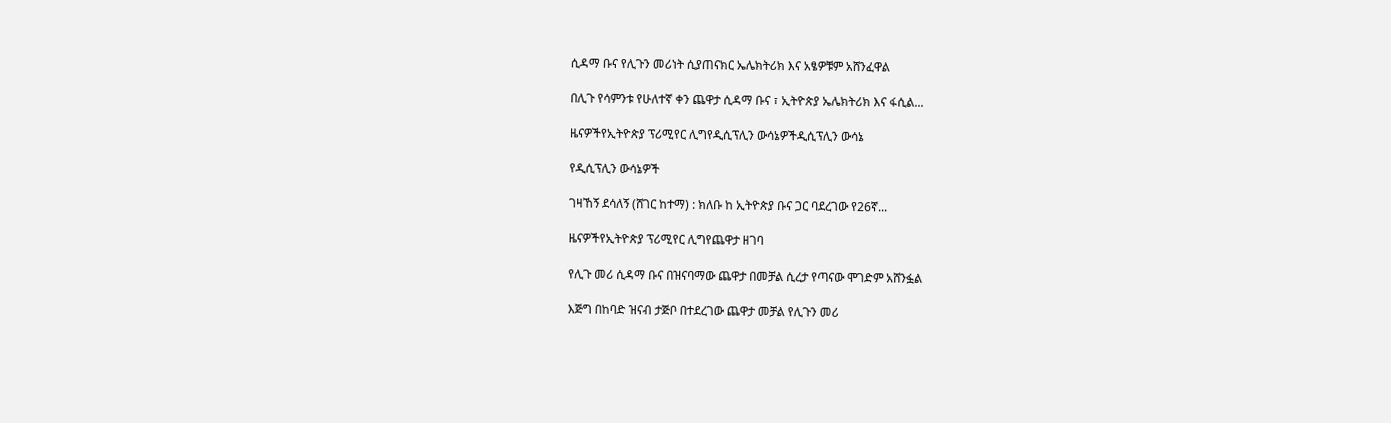ሲዳማ ቡና የሊጉን መሪነት ሲያጠናክር ኤሌክትሪክ እና አፄዎቹም አሸንፈዋል

በሊጉ የሳምንቱ የሁለተኛ ቀን ጨዋታ ሲዳማ ቡና ፣ ኢትዮጵያ ኤሌክትሪክ እና ፋሲል...

ዜናዎችየኢትዮጵያ ፕሪሚየር ሊግየዲሲፕሊን ውሳኔዎችዲሲፕሊን ውሳኔ

የዲሲፕሊን ውሳኔዎች

ገዛኸኝ ደሳለኝ (ሸገር ከተማ) : ክለቡ ከ ኢትዮጵያ ቡና ጋር ባደረገው የ26ኛ...

ዜናዎችየኢትዮጵያ ፕሪሚየር ሊግየጨዋታ ዘገባ

የሊጉ መሪ ሲዳማ ቡና በዝናባማው ጨዋታ በመቻል ሲረታ የጣናው ሞገድም አሸንፏል

እጅግ በከባድ ዝናብ ታጅቦ በተደረገው ጨዋታ መቻል የሊጉን መሪ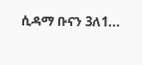ሲዳማ ቡናን 3ለ1...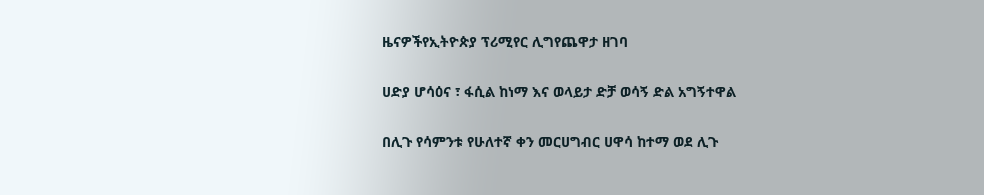ዜናዎችየኢትዮጵያ ፕሪሚየር ሊግየጨዋታ ዘገባ

ሀድያ ሆሳዕና ፣ ፋሲል ከነማ እና ወላይታ ድቻ ወሳኝ ድል አግኝተዋል

በሊጉ የሳምንቱ የሁለተኛ ቀን መርሀግብር ሀዋሳ ከተማ ወደ ሊጉ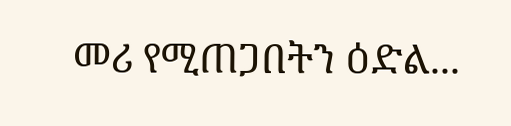መሪ የሚጠጋበትን ዕድል...